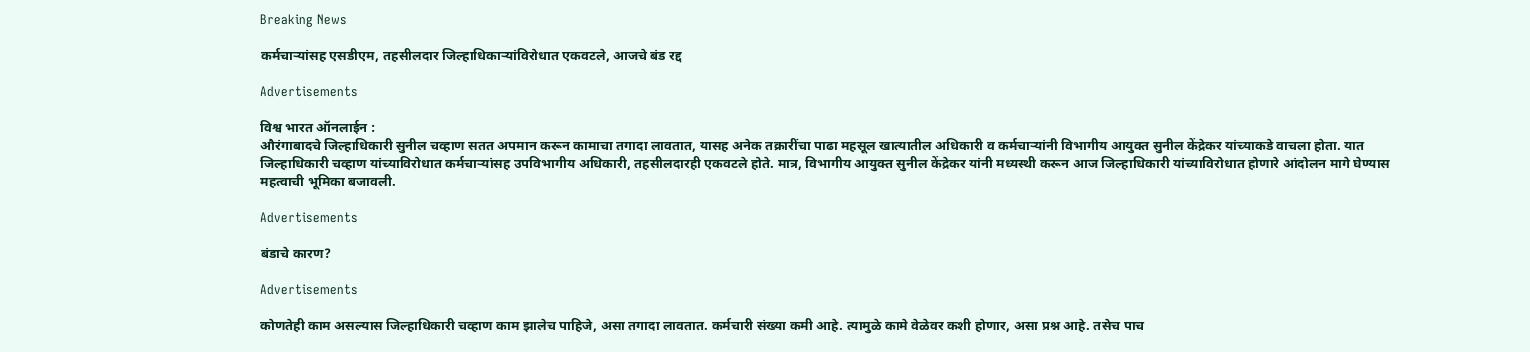Breaking News

कर्मचाऱ्यांसह एसडीएम, तहसीलदार जिल्हाधिकाऱ्यांविरोधात एकवटले, आजचे बंड रद्द

Advertisements

विश्व भारत ऑनलाईन :
औरंगाबादचे जिल्हाधिकारी सुनील चव्हाण सतत अपमान करून कामाचा तगादा लावतात, यासह अनेक तक्रारींचा पाढा महसूल खात्यातील अधिकारी व कर्मचाऱ्यांनी विभागीय आयुक्त सुनील केंद्रेकर यांच्याकडे वाचला होता. यात जिल्हाधिकारी चव्हाण यांच्याविरोधात कर्मचाऱ्यांसह उपविभागीय अधिकारी, तहसीलदारही एकवटले होते. मात्र, विभागीय आयुक्त सुनील केंद्रेकर यांनी मध्यस्थी करून आज जिल्हाधिकारी यांच्याविरोधात होणारे आंदोलन मागे घेण्यास महत्वाची भूमिका बजावली.

Advertisements

बंडाचे कारण?

Advertisements

कोणतेही काम असल्यास जिल्हाधिकारी चव्हाण काम झालेच पाहिजे, असा तगादा लावतात. कर्मचारी संख्या कमी आहे. त्यामुळे कामे वेळेवर कशी होणार, असा प्रश्न आहे. तसेच पाच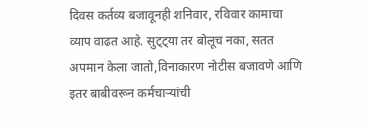दिवस कर्तव्य बजावूनही शनिवार, रविवार कामाचा व्याप वाढत आहे. सुट्ट्या तर बोलूच नका, सतत अपमान केला जातो,विनाकारण नोटीस बजावणे आणि इतर बाबीवरून कर्मचाऱ्यांची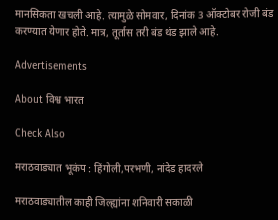मानसिकता खचली आहे. त्यामुळे सोमवार, दिनांक 3 ऑक्टोबर रोजी बंड करण्यात येणार होते. मात्र, तूर्तास तरी बंड थंड झाले आहे.

Advertisements

About विश्व भारत

Check Also

मराठवाड्यात भूकंप : हिंगोली,परभणी, नांदेड हादरले

मराठवाड्यातील काही जिल्ह्यांना शनिवारी सकाळी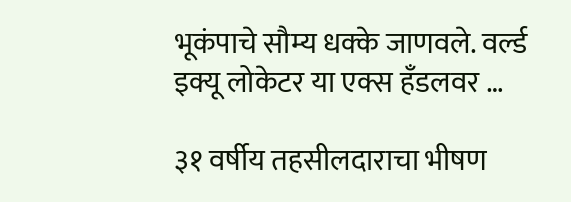भूकंपाचे सौम्य धक्के जाणवले. वर्ल्ड इक्यू लोकेटर या एक्स हँडलवर …

३१ वर्षीय तहसीलदाराचा भीषण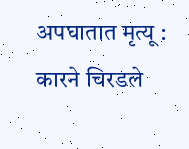अपघातात मृत्यू : कारने चिरडले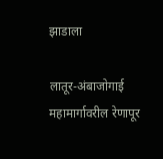झाडाला

लातूर-अंबाजोगाई महामार्गावरील रेणापूर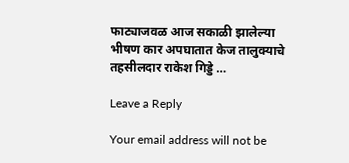फाट्याजवळ आज सकाळी झालेल्या भीषण कार अपघातात केज तालुक्याचे तहसीलदार राकेश गिड्डे …

Leave a Reply

Your email address will not be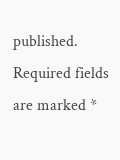published. Required fields are marked *